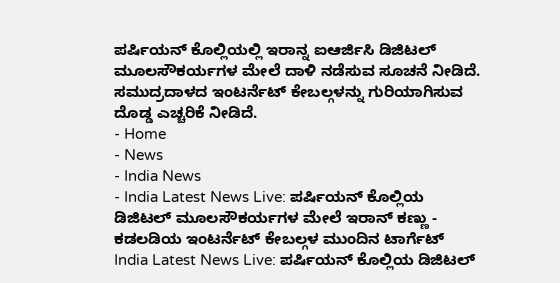ಪರ್ಷಿಯನ್ ಕೊಲ್ಲಿಯಲ್ಲಿ ಇರಾನ್ನ ಐಆರ್ಜಿಸಿ ಡಿಜಿಟಲ್ ಮೂಲಸೌಕರ್ಯಗಳ ಮೇಲೆ ದಾಳಿ ನಡೆಸುವ ಸೂಚನೆ ನೀಡಿದೆ. ಸಮುದ್ರದಾಳದ ಇಂಟರ್ನೆಟ್ ಕೇಬಲ್ಗಳನ್ನು ಗುರಿಯಾಗಿಸುವ ದೊಡ್ಡ ಎಚ್ಚರಿಕೆ ನೀಡಿದೆ.
- Home
- News
- India News
- India Latest News Live: ಪರ್ಷಿಯನ್ ಕೊಲ್ಲಿಯ ಡಿಜಿಟಲ್ ಮೂಲಸೌಕರ್ಯಗಳ ಮೇಲೆ ಇರಾನ್ ಕಣ್ಣು - ಕಡಲಡಿಯ ಇಂಟರ್ನೆಟ್ ಕೇಬಲ್ಗಳ ಮುಂದಿನ ಟಾರ್ಗೆಟ್
India Latest News Live: ಪರ್ಷಿಯನ್ ಕೊಲ್ಲಿಯ ಡಿಜಿಟಲ್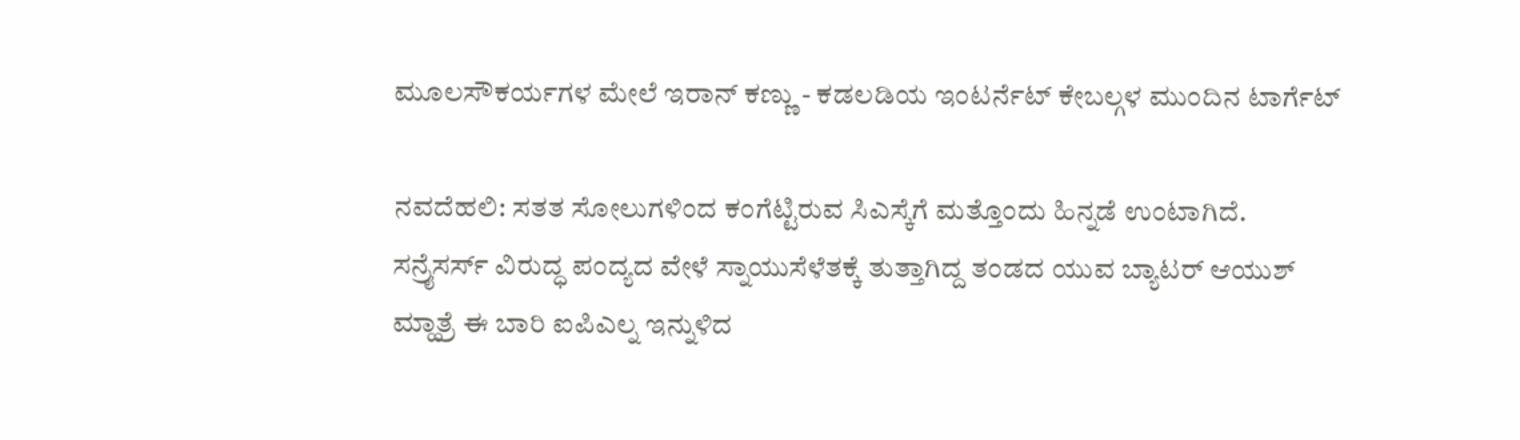ಮೂಲಸೌಕರ್ಯಗಳ ಮೇಲೆ ಇರಾನ್ ಕಣ್ಣು - ಕಡಲಡಿಯ ಇಂಟರ್ನೆಟ್ ಕೇಬಲ್ಗಳ ಮುಂದಿನ ಟಾರ್ಗೆಟ್

ನವದೆಹಲಿ: ಸತತ ಸೋಲುಗಳಿಂದ ಕಂಗೆಟ್ಟಿರುವ ಸಿಎಸ್ಕೆಗೆ ಮತ್ತೊಂದು ಹಿನ್ನಡೆ ಉಂಟಾಗಿದೆ. ಸನ್ರೈಸರ್ಸ್ ವಿರುದ್ಧ ಪಂದ್ಯದ ವೇಳೆ ಸ್ನಾಯುಸೆಳೆತಕ್ಕೆ ತುತ್ತಾಗಿದ್ದ ತಂಡದ ಯುವ ಬ್ಯಾಟರ್ ಆಯುಶ್ ಮ್ಹಾತ್ರೆ ಈ ಬಾರಿ ಐಪಿಎಲ್ನ ಇನ್ನುಳಿದ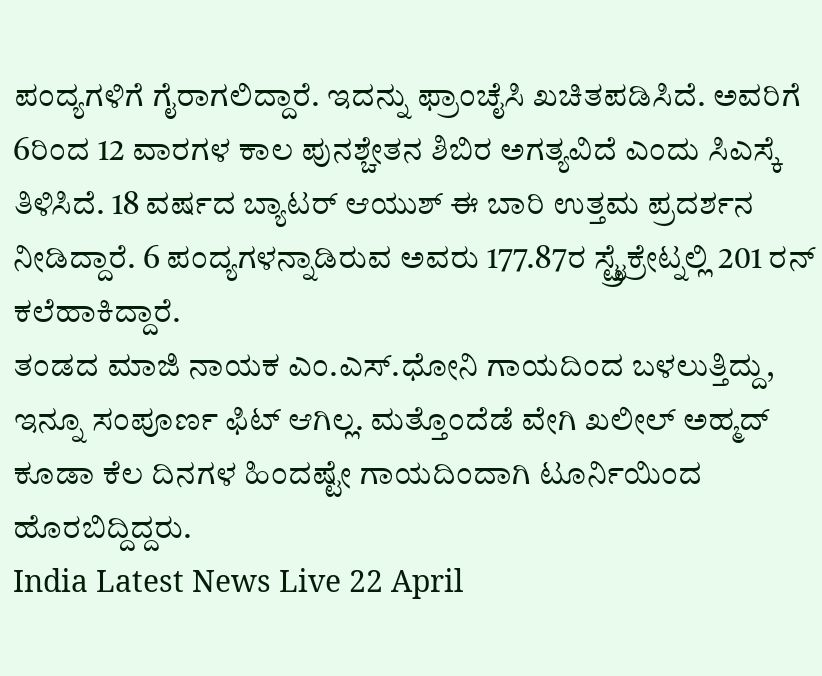ಪಂದ್ಯಗಳಿಗೆ ಗೈರಾಗಲಿದ್ದಾರೆ. ಇದನ್ನು ಫ್ರಾಂಚೈಸಿ ಖಚಿತಪಡಿಸಿದೆ. ಅವರಿಗೆ 6ರಿಂದ 12 ವಾರಗಳ ಕಾಲ ಪುನಶ್ಚೇತನ ಶಿಬಿರ ಅಗತ್ಯವಿದೆ ಎಂದು ಸಿಎಸ್ಕೆ ತಿಳಿಸಿದೆ. 18 ವರ್ಷದ ಬ್ಯಾಟರ್ ಆಯುಶ್ ಈ ಬಾರಿ ಉತ್ತಮ ಪ್ರದರ್ಶನ ನೀಡಿದ್ದಾರೆ. 6 ಪಂದ್ಯಗಳನ್ನಾಡಿರುವ ಅವರು 177.87ರ ಸ್ಟ್ರೈಕ್ರೇಟ್ನಲ್ಲಿ 201 ರನ್ ಕಲೆಹಾಕಿದ್ದಾರೆ.
ತಂಡದ ಮಾಜಿ ನಾಯಕ ಎಂ.ಎಸ್.ಧೋನಿ ಗಾಯದಿಂದ ಬಳಲುತ್ತಿದ್ದು, ಇನ್ನೂ ಸಂಪೂರ್ಣ ಫಿಟ್ ಆಗಿಲ್ಲ. ಮತ್ತೊಂದೆಡೆ ವೇಗಿ ಖಲೀಲ್ ಅಹ್ಮದ್ ಕೂಡಾ ಕೆಲ ದಿನಗಳ ಹಿಂದಷ್ಟೇ ಗಾಯದಿಂದಾಗಿ ಟೂರ್ನಿಯಿಂದ ಹೊರಬಿದ್ದಿದ್ದರು.
India Latest News Live 22 April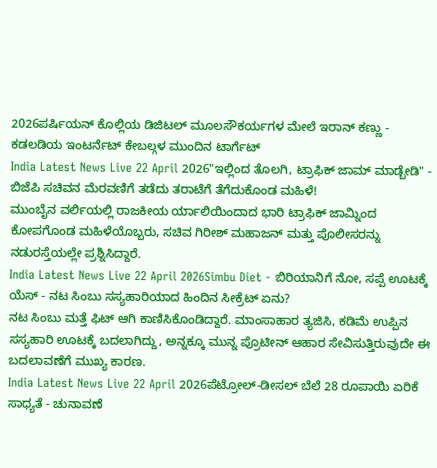2026ಪರ್ಷಿಯನ್ ಕೊಲ್ಲಿಯ ಡಿಜಿಟಲ್ ಮೂಲಸೌಕರ್ಯಗಳ ಮೇಲೆ ಇರಾನ್ ಕಣ್ಣು - ಕಡಲಡಿಯ ಇಂಟರ್ನೆಟ್ ಕೇಬಲ್ಗಳ ಮುಂದಿನ ಟಾರ್ಗೆಟ್
India Latest News Live 22 April 2026"ಇಲ್ಲಿಂದ ತೊಲಗಿ, ಟ್ರಾಫಿಕ್ ಜಾಮ್ ಮಾಡ್ಬೇಡಿ" - ಬಿಜೆಪಿ ಸಚಿವನ ಮೆರವಣಿಗೆ ತಡೆದು ತರಾಟೆಗೆ ತೆಗೆದುಕೊಂಡ ಮಹಿಳೆ!
ಮುಂಬೈನ ವರ್ಲಿಯಲ್ಲಿ ರಾಜಕೀಯ ರ್ಯಾಲಿಯಿಂದಾದ ಭಾರಿ ಟ್ರಾಫಿಕ್ ಜಾಮ್ನಿಂದ ಕೋಪಗೊಂಡ ಮಹಿಳೆಯೊಬ್ಬರು, ಸಚಿವ ಗಿರೀಶ್ ಮಹಾಜನ್ ಮತ್ತು ಪೊಲೀಸರನ್ನು ನಡುರಸ್ತೆಯಲ್ಲೇ ಪ್ರಶ್ನಿಸಿದ್ದಾರೆ.
India Latest News Live 22 April 2026Simbu Diet - ಬಿರಿಯಾನಿಗೆ ನೋ, ಸಪ್ಪೆ ಊಟಕ್ಕೆ ಯೆಸ್ - ನಟ ಸಿಂಬು ಸಸ್ಯಹಾರಿಯಾದ ಹಿಂದಿನ ಸೀಕ್ರೆಟ್ ಏನು?
ನಟ ಸಿಂಬು ಮತ್ತೆ ಫಿಟ್ ಆಗಿ ಕಾಣಿಸಿಕೊಂಡಿದ್ದಾರೆ. ಮಾಂಸಾಹಾರ ತ್ಯಜಿಸಿ, ಕಡಿಮೆ ಉಪ್ಪಿನ ಸಸ್ಯಹಾರಿ ಊಟಕ್ಕೆ ಬದಲಾಗಿದ್ದು, ಅನ್ನಕ್ಕೂ ಮುನ್ನ ಪ್ರೊಟೀನ್ ಆಹಾರ ಸೇವಿಸುತ್ತಿರುವುದೇ ಈ ಬದಲಾವಣೆಗೆ ಮುಖ್ಯ ಕಾರಣ.
India Latest News Live 22 April 2026ಪೆಟ್ರೋಲ್-ಡೀಸಲ್ ಬೆಲೆ 28 ರೂಪಾಯಿ ಏರಿಕೆ ಸಾಧ್ಯತೆ - ಚುನಾವಣೆ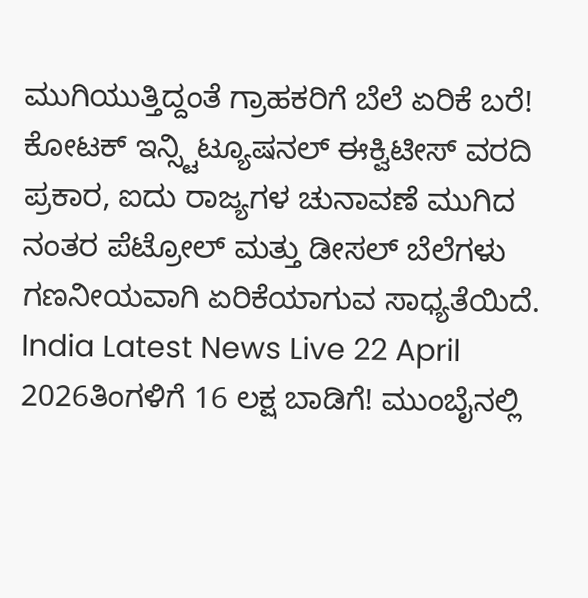ಮುಗಿಯುತ್ತಿದ್ದಂತೆ ಗ್ರಾಹಕರಿಗೆ ಬೆಲೆ ಏರಿಕೆ ಬರೆ!
ಕೋಟಕ್ ಇನ್ಸ್ಟಿಟ್ಯೂಷನಲ್ ಈಕ್ವಿಟೀಸ್ ವರದಿ ಪ್ರಕಾರ, ಐದು ರಾಜ್ಯಗಳ ಚುನಾವಣೆ ಮುಗಿದ ನಂತರ ಪೆಟ್ರೋಲ್ ಮತ್ತು ಡೀಸಲ್ ಬೆಲೆಗಳು ಗಣನೀಯವಾಗಿ ಏರಿಕೆಯಾಗುವ ಸಾಧ್ಯತೆಯಿದೆ.
India Latest News Live 22 April 2026ತಿಂಗಳಿಗೆ 16 ಲಕ್ಷ ಬಾಡಿಗೆ! ಮುಂಬೈನಲ್ಲಿ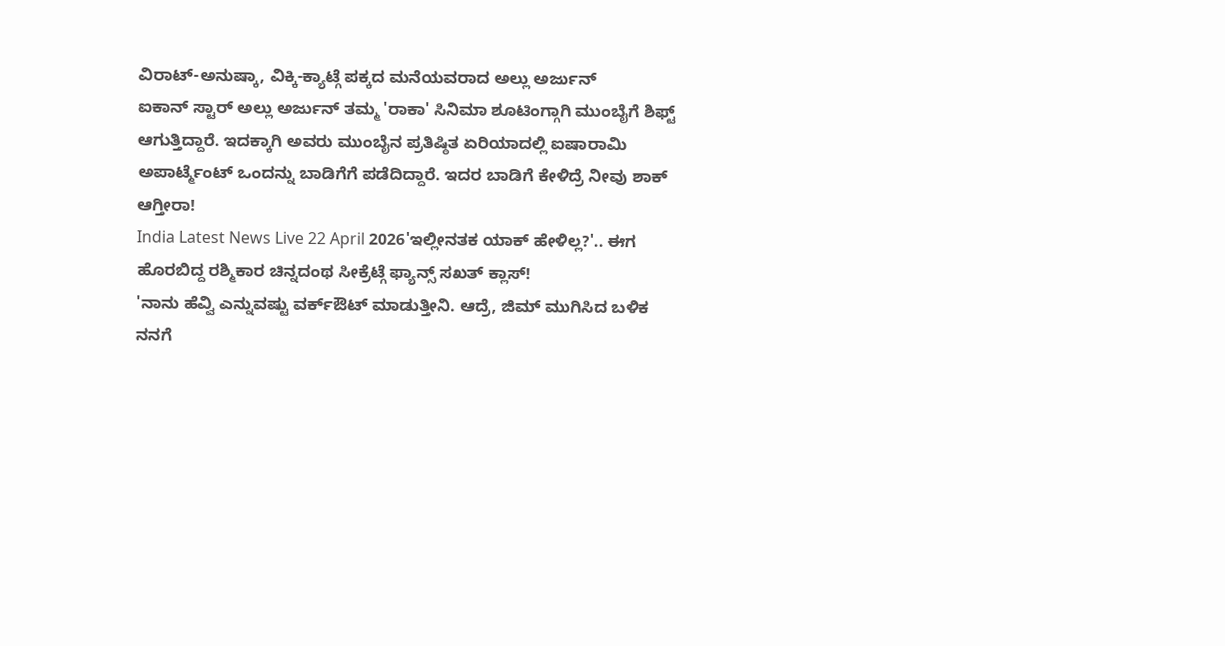ವಿರಾಟ್-ಅನುಷ್ಕಾ, ವಿಕ್ಕಿ-ಕ್ಯಾಟ್ಗೆ ಪಕ್ಕದ ಮನೆಯವರಾದ ಅಲ್ಲು ಅರ್ಜುನ್
ಐಕಾನ್ ಸ್ಟಾರ್ ಅಲ್ಲು ಅರ್ಜುನ್ ತಮ್ಮ 'ರಾಕಾ' ಸಿನಿಮಾ ಶೂಟಿಂಗ್ಗಾಗಿ ಮುಂಬೈಗೆ ಶಿಫ್ಟ್ ಆಗುತ್ತಿದ್ದಾರೆ. ಇದಕ್ಕಾಗಿ ಅವರು ಮುಂಬೈನ ಪ್ರತಿಷ್ಠಿತ ಏರಿಯಾದಲ್ಲಿ ಐಷಾರಾಮಿ ಅಪಾರ್ಟ್ಮೆಂಟ್ ಒಂದನ್ನು ಬಾಡಿಗೆಗೆ ಪಡೆದಿದ್ದಾರೆ. ಇದರ ಬಾಡಿಗೆ ಕೇಳಿದ್ರೆ ನೀವು ಶಾಕ್ ಆಗ್ತೀರಾ!
India Latest News Live 22 April 2026'ಇಲ್ಲೀನತಕ ಯಾಕ್ ಹೇಳಿಲ್ಲ?'.. ಈಗ ಹೊರಬಿದ್ದ ರಶ್ಮಿಕಾರ ಚಿನ್ನದಂಥ ಸೀಕ್ರೆಟ್ಗೆ ಫ್ಯಾನ್ಸ್ ಸಖತ್ ಕ್ಲಾಸ್!
'ನಾನು ಹೆವ್ವಿ ಎನ್ನುವಷ್ಟು ವರ್ಕ್ಔಟ್ ಮಾಡುತ್ತೀನಿ. ಆದ್ರೆ, ಜಿಮ್ ಮುಗಿಸಿದ ಬಳಿಕ ನನಗೆ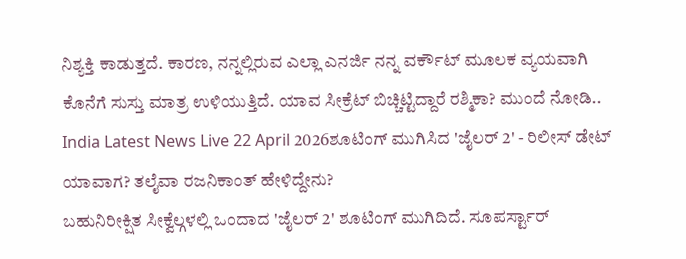ನಿಶ್ಯಕ್ತಿ ಕಾಡುತ್ತದೆ. ಕಾರಣ, ನನ್ನಲ್ಲಿರುವ ಎಲ್ಲಾ ಎನರ್ಜಿ ನನ್ನ ವರ್ಕೌಟ್ ಮೂಲಕ ವ್ಯಯವಾಗಿ ಕೊನೆಗೆ ಸುಸ್ತು ಮಾತ್ರ ಉಳಿಯುತ್ತಿದೆ. ಯಾವ ಸೀಕ್ರೆಟ್ ಬಿಚ್ಚಿಟ್ಟಿದ್ದಾರೆ ರಶ್ಮಿಕಾ? ಮುಂದೆ ನೋಡಿ..
India Latest News Live 22 April 2026ಶೂಟಿಂಗ್ ಮುಗಿಸಿದ 'ಜೈಲರ್ 2' - ರಿಲೀಸ್ ಡೇಟ್ ಯಾವಾಗ? ತಲೈವಾ ರಜನಿಕಾಂತ್ ಹೇಳಿದ್ದೇನು?
ಬಹುನಿರೀಕ್ಷಿತ ಸೀಕ್ವೆಲ್ಗಳಲ್ಲಿ ಒಂದಾದ 'ಜೈಲರ್ 2' ಶೂಟಿಂಗ್ ಮುಗಿದಿದೆ. ಸೂಪರ್ಸ್ಟಾರ್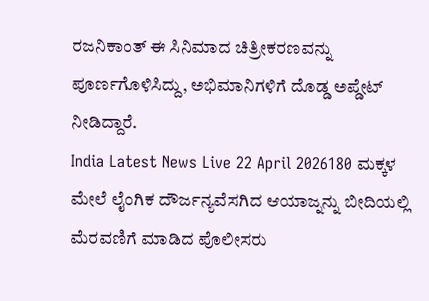ರಜನಿಕಾಂತ್ ಈ ಸಿನಿಮಾದ ಚಿತ್ರೀಕರಣವನ್ನು ಪೂರ್ಣಗೊಳಿಸಿದ್ದು, ಅಭಿಮಾನಿಗಳಿಗೆ ದೊಡ್ಡ ಅಪ್ಡೇಟ್ ನೀಡಿದ್ದಾರೆ.
India Latest News Live 22 April 2026180 ಮಕ್ಕಳ ಮೇಲೆ ಲೈಂಗಿಕ ದೌರ್ಜನ್ಯವೆಸಗಿದ ಆಯಾಜ್ನನ್ನು ಬೀದಿಯಲ್ಲಿ ಮೆರವಣಿಗೆ ಮಾಡಿದ ಪೊಲೀಸರು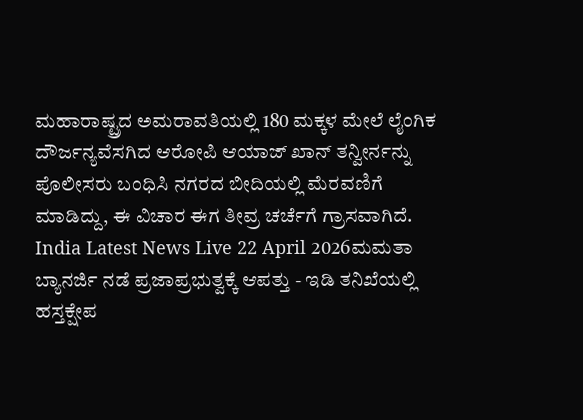ಮಹಾರಾಷ್ಟ್ರದ ಅಮರಾವತಿಯಲ್ಲಿ 180 ಮಕ್ಕಳ ಮೇಲೆ ಲೈಂಗಿಕ ದೌರ್ಜನ್ಯವೆಸಗಿದ ಆರೋಪಿ ಆಯಾಜ್ ಖಾನ್ ತನ್ವೀರ್ನನ್ನು ಪೊಲೀಸರು ಬಂಧಿಸಿ ನಗರದ ಬೀದಿಯಲ್ಲಿ ಮೆರವಣಿಗೆ ಮಾಡಿದ್ದು, ಈ ವಿಚಾರ ಈಗ ತೀವ್ರ ಚರ್ಚೆಗೆ ಗ್ರಾಸವಾಗಿದೆ.
India Latest News Live 22 April 2026ಮಮತಾ ಬ್ಯಾನರ್ಜಿ ನಡೆ ಪ್ರಜಾಪ್ರಭುತ್ವಕ್ಕೆ ಆಪತ್ತು - ಇಡಿ ತನಿಖೆಯಲ್ಲಿ ಹಸ್ತಕ್ಷೇಪ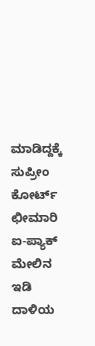ಮಾಡಿದ್ದಕ್ಕೆ ಸುಪ್ರೀಂ ಕೋರ್ಟ್ ಛೀಮಾರಿ
ಐ-ಪ್ಯಾಕ್ ಮೇಲಿನ ಇಡಿ ದಾಳಿಯ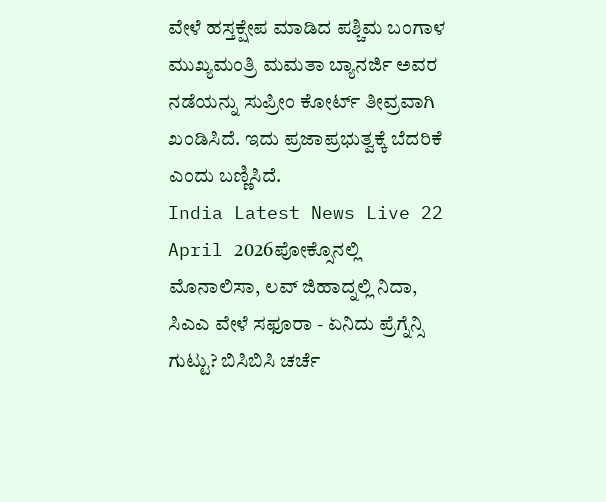ವೇಳೆ ಹಸ್ತಕ್ಷೇಪ ಮಾಡಿದ ಪಶ್ಚಿಮ ಬಂಗಾಳ ಮುಖ್ಯಮಂತ್ರಿ ಮಮತಾ ಬ್ಯಾನರ್ಜಿ ಅವರ ನಡೆಯನ್ನು ಸುಪ್ರೀಂ ಕೋರ್ಟ್ ತೀವ್ರವಾಗಿ ಖಂಡಿಸಿದೆ. ಇದು ಪ್ರಜಾಪ್ರಭುತ್ವಕ್ಕೆ ಬೆದರಿಕೆ ಎಂದು ಬಣ್ಣಿಸಿದೆ.
India Latest News Live 22 April 2026ಪೋಕ್ಸೊನಲ್ಲಿ ಮೊನಾಲಿಸಾ, ಲವ್ ಜಿಹಾದ್ನಲ್ಲಿ ನಿದಾ, ಸಿಎಎ ವೇಳೆ ಸಫೂರಾ - ಏನಿದು ಪ್ರೆಗ್ನೆನ್ಸಿ ಗುಟ್ಟು? ಬಿಸಿಬಿಸಿ ಚರ್ಚೆ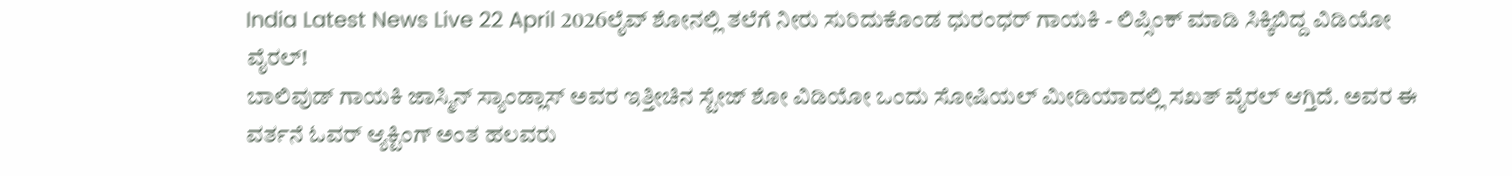India Latest News Live 22 April 2026ಲೈವ್ ಶೋನಲ್ಲಿ ತಲೆಗೆ ನೀರು ಸುರಿದುಕೊಂಡ ಧುರಂಧರ್ ಗಾಯಕಿ - ಲಿಪ್ಸಿಂಕ್ ಮಾಡಿ ಸಿಕ್ಕಿಬಿದ್ದ ವಿಡಿಯೋ ವೈರಲ್!
ಬಾಲಿವುಡ್ ಗಾಯಕಿ ಜಾಸ್ಮಿನ್ ಸ್ಯಾಂಡ್ಲಾಸ್ ಅವರ ಇತ್ತೀಚಿನ ಸ್ಟೇಜ್ ಶೋ ವಿಡಿಯೋ ಒಂದು ಸೋಷಿಯಲ್ ಮೀಡಿಯಾದಲ್ಲಿ ಸಖತ್ ವೈರಲ್ ಆಗ್ತಿದೆ. ಅವರ ಈ ವರ್ತನೆ ಓವರ್ ಆ್ಯಕ್ಟಿಂಗ್ ಅಂತ ಹಲವರು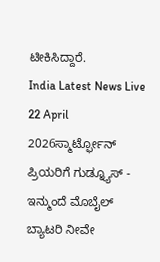ಟೀಕಿಸಿದ್ದಾರೆ.
India Latest News Live 22 April 2026ಸ್ಮಾರ್ಟ್ಫೋನ್ ಪ್ರಿಯರಿಗೆ ಗುಡ್ನ್ಯೂಸ್ - ಇನ್ಮುಂದೆ ಮೊಬೈಲ್ ಬ್ಯಾಟರಿ ನೀವೇ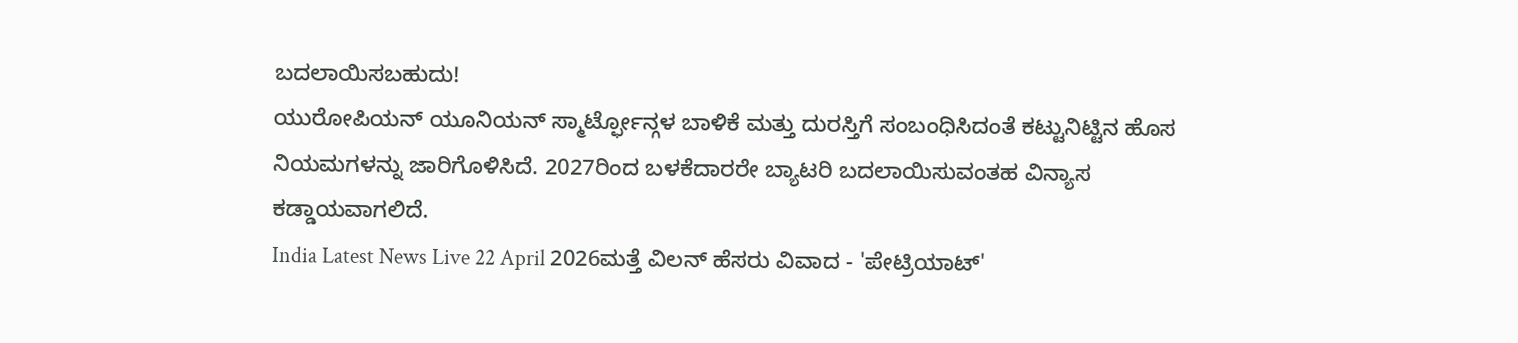ಬದಲಾಯಿಸಬಹುದು!
ಯುರೋಪಿಯನ್ ಯೂನಿಯನ್ ಸ್ಮಾರ್ಟ್ಫೋನ್ಗಳ ಬಾಳಿಕೆ ಮತ್ತು ದುರಸ್ತಿಗೆ ಸಂಬಂಧಿಸಿದಂತೆ ಕಟ್ಟುನಿಟ್ಟಿನ ಹೊಸ ನಿಯಮಗಳನ್ನು ಜಾರಿಗೊಳಿಸಿದೆ. 2027ರಿಂದ ಬಳಕೆದಾರರೇ ಬ್ಯಾಟರಿ ಬದಲಾಯಿಸುವಂತಹ ವಿನ್ಯಾಸ ಕಡ್ಡಾಯವಾಗಲಿದೆ.
India Latest News Live 22 April 2026ಮತ್ತೆ ವಿಲನ್ ಹೆಸರು ವಿವಾದ - 'ಪೇಟ್ರಿಯಾಟ್'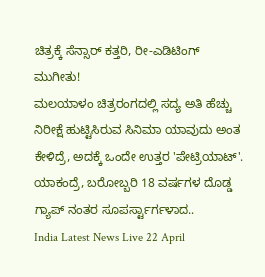ಚಿತ್ರಕ್ಕೆ ಸೆನ್ಸಾರ್ ಕತ್ತರಿ, ರೀ-ಎಡಿಟಿಂಗ್ ಮುಗೀತು!
ಮಲಯಾಳಂ ಚಿತ್ರರಂಗದಲ್ಲಿ ಸದ್ಯ ಅತಿ ಹೆಚ್ಚು ನಿರೀಕ್ಷೆ ಹುಟ್ಟಿಸಿರುವ ಸಿನಿಮಾ ಯಾವುದು ಅಂತ ಕೇಳಿದ್ರೆ, ಅದಕ್ಕೆ ಒಂದೇ ಉತ್ತರ 'ಪೇಟ್ರಿಯಾಟ್'. ಯಾಕಂದ್ರೆ, ಬರೋಬ್ಬರಿ 18 ವರ್ಷಗಳ ದೊಡ್ಡ ಗ್ಯಾಪ್ ನಂತರ ಸೂಪರ್ಸ್ಟಾರ್ಗಳಾದ..
India Latest News Live 22 April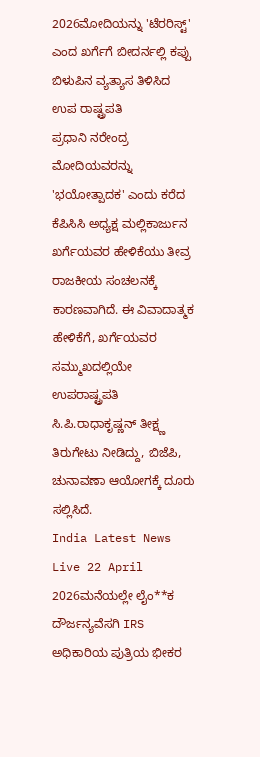2026ಮೋದಿಯನ್ನು 'ಟೆರರಿಸ್ಟ್' ಎಂದ ಖರ್ಗೆಗೆ ಬೀದರ್ನಲ್ಲಿ ಕಪ್ಪು ಬಿಳುಪಿನ ವ್ಯತ್ಯಾಸ ತಿಳಿಸಿದ ಉಪ ರಾಷ್ಟ್ರಪತಿ
ಪ್ರಧಾನಿ ನರೇಂದ್ರ ಮೋದಿಯವರನ್ನು 'ಭಯೋತ್ಪಾದಕ' ಎಂದು ಕರೆದ ಕೆಪಿಸಿಸಿ ಅಧ್ಯಕ್ಷ ಮಲ್ಲಿಕಾರ್ಜುನ ಖರ್ಗೆಯವರ ಹೇಳಿಕೆಯು ತೀವ್ರ ರಾಜಕೀಯ ಸಂಚಲನಕ್ಕೆ ಕಾರಣವಾಗಿದೆ. ಈ ವಿವಾದಾತ್ಮಕ ಹೇಳಿಕೆಗೆ, ಖರ್ಗೆಯವರ ಸಮ್ಮುಖದಲ್ಲಿಯೇ ಉಪರಾಷ್ಟ್ರಪತಿ ಸಿ.ಪಿ.ರಾಧಾಕೃಷ್ಣನ್ ತೀಕ್ಷ್ಣ ತಿರುಗೇಟು ನೀಡಿದ್ದು, ಬಿಜೆಪಿ, ಚುನಾವಣಾ ಆಯೋಗಕ್ಕೆ ದೂರು ಸಲ್ಲಿಸಿದೆ.
India Latest News Live 22 April 2026ಮನೆಯಲ್ಲೇ ಲೈಂ**ಕ ದೌರ್ಜನ್ಯವೆಸಗಿ IRS ಅಧಿಕಾರಿಯ ಪುತ್ರಿಯ ಭೀಕರ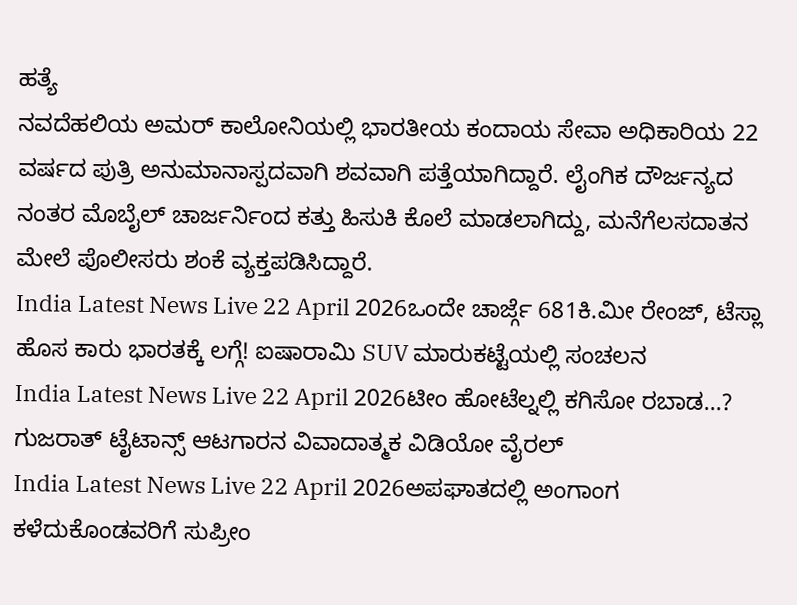ಹತ್ಯೆ
ನವದೆಹಲಿಯ ಅಮರ್ ಕಾಲೋನಿಯಲ್ಲಿ ಭಾರತೀಯ ಕಂದಾಯ ಸೇವಾ ಅಧಿಕಾರಿಯ 22 ವರ್ಷದ ಪುತ್ರಿ ಅನುಮಾನಾಸ್ಪದವಾಗಿ ಶವವಾಗಿ ಪತ್ತೆಯಾಗಿದ್ದಾರೆ. ಲೈಂಗಿಕ ದೌರ್ಜನ್ಯದ ನಂತರ ಮೊಬೈಲ್ ಚಾರ್ಜರ್ನಿಂದ ಕತ್ತು ಹಿಸುಕಿ ಕೊಲೆ ಮಾಡಲಾಗಿದ್ದು, ಮನೆಗೆಲಸದಾತನ ಮೇಲೆ ಪೊಲೀಸರು ಶಂಕೆ ವ್ಯಕ್ತಪಡಿಸಿದ್ದಾರೆ.
India Latest News Live 22 April 2026ಒಂದೇ ಚಾರ್ಜ್ಗೆ 681ಕಿ.ಮೀ ರೇಂಜ್, ಟೆಸ್ಲಾ ಹೊಸ ಕಾರು ಭಾರತಕ್ಕೆ ಲಗ್ಗೆ! ಐಷಾರಾಮಿ SUV ಮಾರುಕಟ್ಟೆಯಲ್ಲಿ ಸಂಚಲನ
India Latest News Live 22 April 2026ಟೀಂ ಹೋಟೆಲ್ನಲ್ಲಿ ಕಗಿಸೋ ರಬಾಡ...? ಗುಜರಾತ್ ಟೈಟಾನ್ಸ್ ಆಟಗಾರನ ವಿವಾದಾತ್ಮಕ ವಿಡಿಯೋ ವೈರಲ್
India Latest News Live 22 April 2026ಅಪಘಾತದಲ್ಲಿ ಅಂಗಾಂಗ ಕಳೆದುಕೊಂಡವರಿಗೆ ಸುಪ್ರೀಂ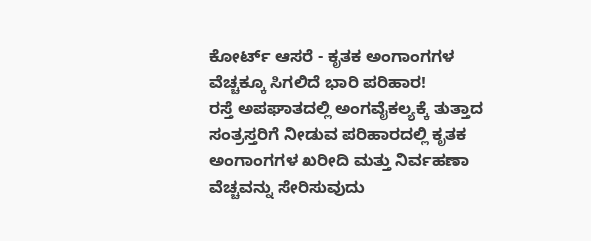ಕೋರ್ಟ್ ಆಸರೆ - ಕೃತಕ ಅಂಗಾಂಗಗಳ ವೆಚ್ಚಕ್ಕೂ ಸಿಗಲಿದೆ ಭಾರಿ ಪರಿಹಾರ!
ರಸ್ತೆ ಅಪಘಾತದಲ್ಲಿ ಅಂಗವೈಕಲ್ಯಕ್ಕೆ ತುತ್ತಾದ ಸಂತ್ರಸ್ತರಿಗೆ ನೀಡುವ ಪರಿಹಾರದಲ್ಲಿ ಕೃತಕ ಅಂಗಾಂಗಗಳ ಖರೀದಿ ಮತ್ತು ನಿರ್ವಹಣಾ ವೆಚ್ಚವನ್ನು ಸೇರಿಸುವುದು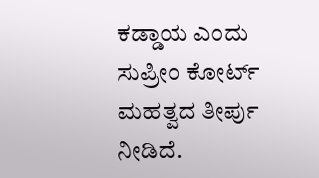ಕಡ್ಡಾಯ ಎಂದು ಸುಪ್ರೀಂ ಕೋರ್ಟ್ ಮಹತ್ವದ ತೀರ್ಪು ನೀಡಿದೆ.